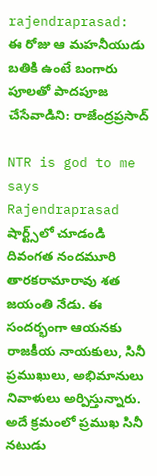rajendraprasad: ఈ రోజు ఆ మహనీయుడు బతికి ఉంటే బంగారు పూలతో పాదపూజ చేసేవాడిని: రాజేంద్రప్రసాద్

NTR is god to me says Rajendraprasad
షార్ట్స్‌లో చూడండి
దివంగత నందమూరి తారకరామారావు శత జయంతి నేడు. ఈ సందర్భంగా ఆయనకు రాజకీయ నాయకులు, సినీ ప్రముఖులు, అభిమానులు నివాళులు అర్పిస్తున్నారు. అదే క్రమంలో ప్రముఖ సినీ నటుడు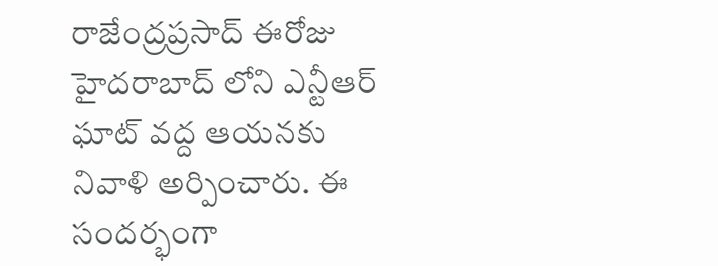రాజేంద్రప్రసాద్ ఈరోజు హైదరాబాద్ లోని ఎన్టీఆర్ ఘాట్ వద్ద ఆయనకు నివాళి అర్పించారు. ఈ సందర్భంగా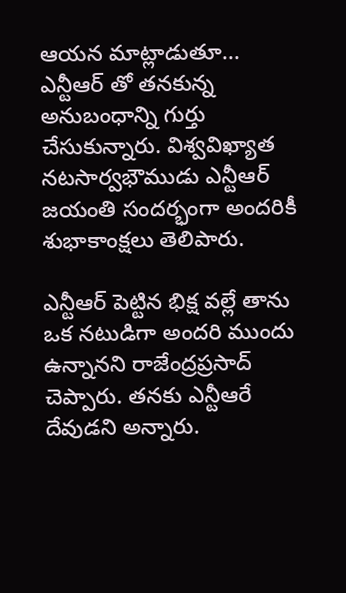ఆయన మాట్లాడుతూ... ఎన్టీఆర్ తో తనకున్న అనుబంధాన్ని గుర్తు చేసుకున్నారు. విశ్వవిఖ్యాత నటసార్వభౌముడు ఎన్టీఆర్ జయంతి సందర్భంగా అందరికీ శుభాకాంక్షలు తెలిపారు.

ఎన్టీఆర్ పెట్టిన భిక్ష వల్లే తాను ఒక నటుడిగా అందరి ముందు ఉన్నానని రాజేంద్రప్రసాద్ చెప్పారు. తనకు ఎన్టీఆరే దేవుడని అన్నారు.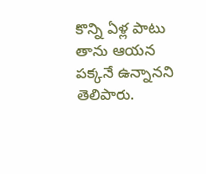కొన్ని ఏళ్ల పాటు తాను ఆయన పక్కనే ఉన్నానని తెలిపారు.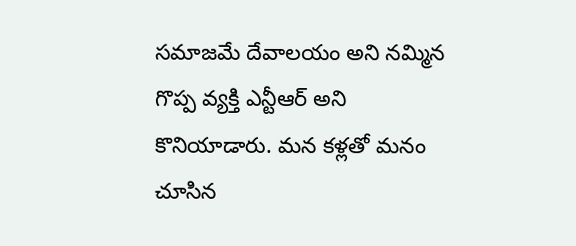సమాజమే దేవాలయం అని నమ్మిన గొప్ప వ్యక్తి ఎన్టీఆర్ అని కొనియాడారు. మన కళ్లతో మనం చూసిన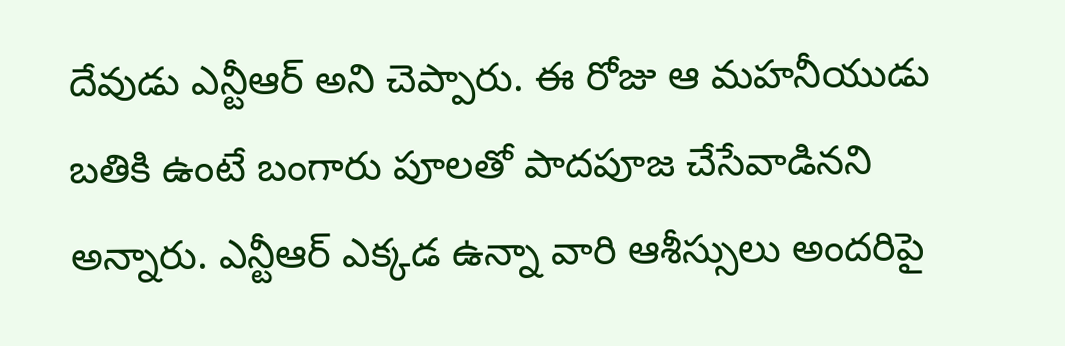దేవుడు ఎన్టీఆర్ అని చెప్పారు. ఈ రోజు ఆ మహనీయుడు బతికి ఉంటే బంగారు పూలతో పాదపూజ చేసేవాడినని అన్నారు. ఎన్టీఆర్ ఎక్కడ ఉన్నా వారి ఆశీస్సులు అందరిపై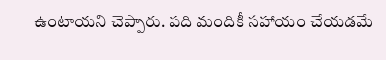ఉంటాయని చెప్పారు. పది మందికీ సహాయం చేయడమే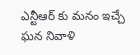ఎన్టీఆర్ కు మనం ఇచ్చే ఘన నివాళి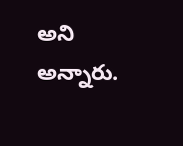అని అన్నారు.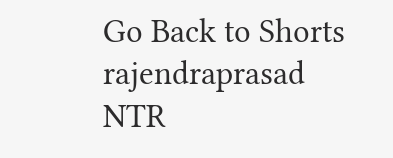Go Back to Shorts
rajendraprasad
NTR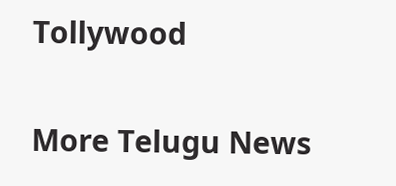Tollywood

More Telugu News